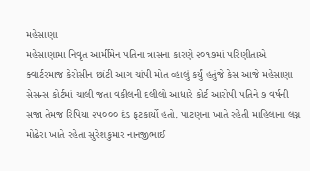મહેસાણા
મહેસાણામા નિવૃત આર્મીમેન પતિના ત્રાસના કારણે ૨૦૧૭માં પરિણીતાએ ક્વાર્ટરમાજ કેરોસીન છાંટી આગ ચાંપી મોત વ્હાલું કર્યું હતુંજે કેસ આજે મહેસાણા સેસન્સ કોર્ટમાં ચાલી જતા વકીલની દલીલો આધારે કોર્ટ આરોપી પતિને ૭ વર્ષની સજા તેમજ રિપિયા ૨૫૦૦૦ દંડ ફટકાર્યો હતો. પાટણના ખાતે રહેતી માહિલાના લગ્ન મોઢેરા ખાતે રહેતા સુરેશકુમાર નાનજીભાઈ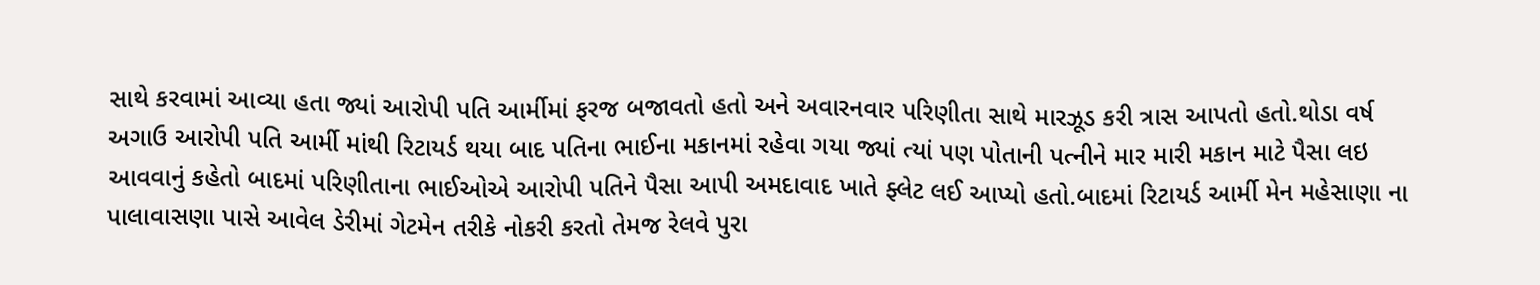સાથે કરવામાં આવ્યા હતા જ્યાં આરોપી પતિ આર્મીમાં ફરજ બજાવતો હતો અને અવારનવાર પરિણીતા સાથે મારઝૂડ કરી ત્રાસ આપતો હતો.થોડા વર્ષ અગાઉ આરોપી પતિ આર્મી માંથી રિટાયર્ડ થયા બાદ પતિના ભાઈના મકાનમાં રહેવા ગયા જ્યાં ત્યાં પણ પોતાની પત્નીને માર મારી મકાન માટે પૈસા લઇ આવવાનું કહેતો બાદમાં પરિણીતાના ભાઈઓએ આરોપી પતિને પૈસા આપી અમદાવાદ ખાતે ફ્લેટ લઈ આપ્યો હતો.બાદમાં રિટાયર્ડ આર્મી મેન મહેસાણા ના પાલાવાસણા પાસે આવેલ ડેરીમાં ગેટમેન તરીકે નોકરી કરતો તેમજ રેલવે પુરા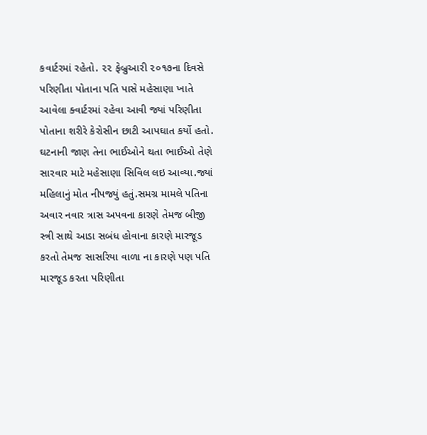કવાર્ટરમાં રહેતો. ૨૨ ફેબ્રુઆરી ૨૦૧૭ના દિવસે પરિણીતા પોતાના પતિ પાસે મહેસાણા ખાતે આવેલા ક્વાર્ટરમાં રહેવા આવી જ્યાં પરિણીતા પોતાના શરીરે કેરોસીન છાટી આપઘાત કર્યો હતો. ઘટનાની જાણ તેના ભાઈઓને થતા ભાઈઓ તેણે સારવાર માટે મહેસાણા સિવિલ લઇ આવ્યા.જ્યાં મહિલાનું મોત નીપજ્યું હતું.સમગ્ર મામલે પતિના અવાર નવાર ત્રાસ અપવના કારણે તેમજ બીજી સ્ત્રી સાથે આડા સબંધ હોવાના કારણે મારજૂડ કરતો તેમજ સાસરિયા વાળા ના કારણે પણ પતિ મારજૂડ કરતા પરિણીતા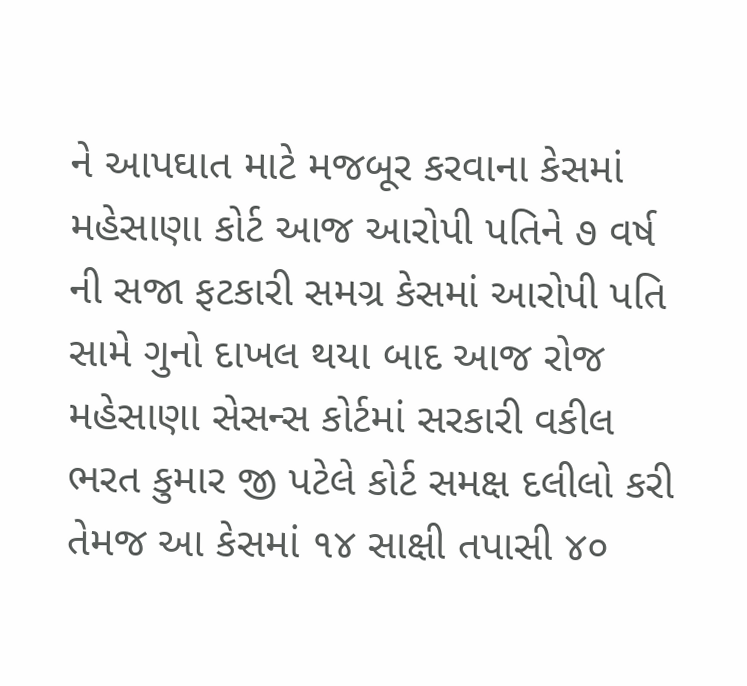ને આપઘાત માટે મજબૂર કરવાના કેસમાં મહેસાણા કોર્ટ આજ આરોપી પતિને ૭ વર્ષ ની સજા ફટકારી સમગ્ર કેસમાં આરોપી પતિ સામે ગુનો દાખલ થયા બાદ આજ રોજ મહેસાણા સેસન્સ કોર્ટમાં સરકારી વકીલ ભરત કુમાર જી પટેલે કોર્ટ સમક્ષ દલીલો કરી તેમજ આ કેસમાં ૧૪ સાક્ષી તપાસી ૪૦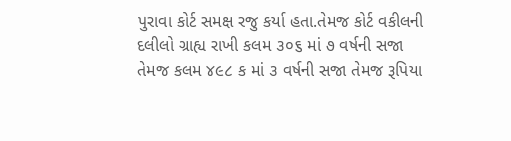પુરાવા કોર્ટ સમક્ષ રજુ કર્યા હતા.તેમજ કોર્ટ વકીલની દલીલો ગ્રાહ્ય રાખી કલમ ૩૦૬ માં ૭ વર્ષની સજા તેમજ કલમ ૪૯૮ ક માં ૩ વર્ષની સજા તેમજ રૂપિયા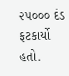૨૫૦૦૦ દંડ ફટકાર્યો હતો.